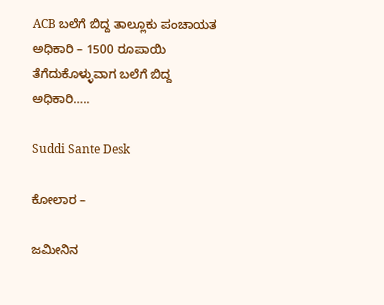ACB ಬಲೆಗೆ ಬಿದ್ದ ತಾಲ್ಲೂಕು ಪಂಚಾಯತ ಅಧಿಕಾರಿ – 1500 ರೂಪಾಯಿ ತೆಗೆದುಕೊಳ್ಳುವಾಗ ಬಲೆಗೆ ಬಿದ್ದ ಅಧಿಕಾರಿ…..

Suddi Sante Desk

ಕೋಲಾರ –

ಜಮೀನಿನ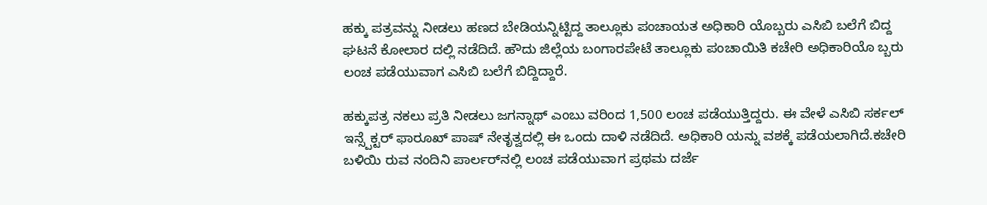ಹಕ್ಕು ಪತ್ರವನ್ನು ನೀಡಲು ಹಣದ ಬೇಡಿಯನ್ನಿಟ್ಟಿದ್ದ ತಾಲ್ಲೂಕು ಪಂಚಾಯತ ಅಧಿಕಾರಿ ಯೊಬ್ಬರು ಎಸಿಬಿ ಬಲೆಗೆ ಬಿದ್ದ ಘಟನೆ ಕೋಲಾರ ದಲ್ಲಿ ನಡೆದಿದೆ. ಹೌದು ಜಿಲ್ಲೆಯ ಬಂಗಾರಪೇಟೆ ತಾಲ್ಲೂಕು ಪಂಚಾಯಿತಿ ಕಚೇರಿ ಅಧಿಕಾರಿಯೊ ಬ್ಬರು ಲಂಚ ಪಡೆಯುವಾಗ ಎಸಿಬಿ ಬಲೆಗೆ ಬಿದ್ದಿದ್ದಾರೆ.

ಹಕ್ಕುಪತ್ರ ನಕಲು ಪ್ರತಿ ನೀಡಲು ಜಗನ್ನಾಥ್ ಎಂಬು ವರಿಂದ 1,500 ಲಂಚ ಪಡೆಯುತ್ತಿದ್ದರು. ಈ ವೇಳೆ ಎಸಿಬಿ ಸರ್ಕಲ್‌ ಇನ್ಸ್ಪೆಕ್ಟರ್ ಫಾರೂಖ್‌ ಪಾಷ್‌ ನೇತೃತ್ವದಲ್ಲಿ ಈ ಒಂದು ದಾಳಿ ನಡೆದಿದೆ. ಅಧಿಕಾರಿ ಯನ್ನು ವಶಕ್ಕೆ ಪಡೆಯಲಾಗಿದೆ.ಕಚೇರಿ ಬಳಿಯಿ ರುವ ನಂದಿನಿ ಪಾರ್ಲರ್‌ನಲ್ಲಿ ಲಂಚ ಪಡೆಯುವಾಗ ಪ್ರಥಮ ದರ್ಜೆ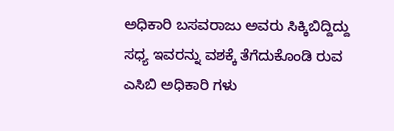ಅಧಿಕಾರಿ ಬಸವರಾಜು ಅವರು ಸಿಕ್ಕಿಬಿದ್ದಿದ್ದು ಸಧ್ಯ ಇವರನ್ನು ವಶಕ್ಕೆ ತೆಗೆದುಕೊಂಡಿ ರುವ ಎಸಿಬಿ ಅಧಿಕಾರಿ ಗಳು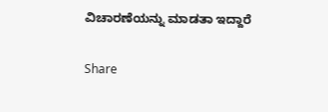ವಿಚಾರಣೆಯನ್ನು ಮಾಡತಾ ಇದ್ದಾರೆ

Share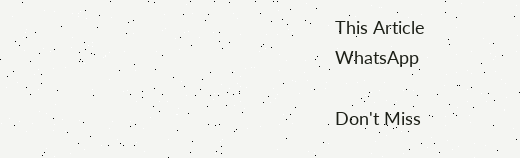This Article
WhatsApp

Don't Miss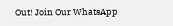Out! Join Our WhatsApp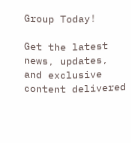Group Today!

Get the latest news, updates, and exclusive content delivered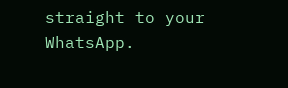straight to your WhatsApp.